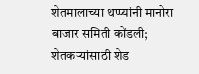शेतमालाच्या थप्प्यांनी मानोरा बाजार समिती कोंडली; शेतकऱ्यांसाठी शेड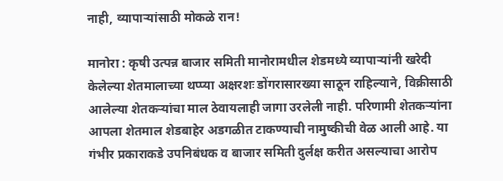नाही, व्यापाऱ्यांसाठी मोकळे रान!

मानोरा : कृषी उत्पन्न बाजार समिती मानोरामधील शेडमध्ये व्यापाऱ्यांनी खरेदी केलेल्या शेतमालाच्या थप्प्या अक्षरशः डोंगरासारख्या साठून राहिल्याने, विक्रीसाठी आलेल्या शेतकऱ्यांचा माल ठेवायलाही जागा उरलेली नाही. परिणामी शेतकऱ्यांना आपला शेतमाल शेडबाहेर अडगळीत टाकण्याची नामुष्कीची वेळ आली आहे. या गंभीर प्रकाराकडे उपनिबंधक व बाजार समिती दुर्लक्ष करीत असल्याचा आरोप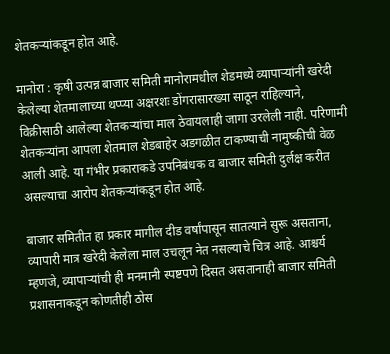शेतकऱ्यांकडून होत आहे.

मानोरा : कृषी उत्पन्न बाजार समिती मानोरामधील शेडमध्ये व्यापाऱ्यांनी खरेदी केलेल्या शेतमालाच्या थप्प्या अक्षरशः डोंगरासारख्या साठून राहिल्याने, विक्रीसाठी आलेल्या शेतकऱ्यांचा माल ठेवायलाही जागा उरलेली नाही. परिणामी शेतकऱ्यांना आपला शेतमाल शेडबाहेर अडगळीत टाकण्याची नामुष्कीची वेळ आली आहे. या गंभीर प्रकाराकडे उपनिबंधक व बाजार समिती दुर्लक्ष करीत असल्याचा आरोप शेतकऱ्यांकडून होत आहे.

बाजार समितीत हा प्रकार मागील दीड वर्षांपासून सातत्याने सुरू असताना, व्यापारी मात्र खरेदी केलेला माल उचलून नेत नसल्याचे चित्र आहे. आश्चर्य म्हणजे, व्यापाऱ्यांची ही मनमानी स्पष्टपणे दिसत असतानाही बाजार समिती प्रशासनाकडून कोणतीही ठोस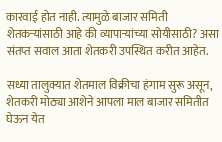कारवाई होत नाही. त्यामुळे बाजार समिती शेतकऱ्यांसाठी आहे की व्यापाऱ्यांच्या सोयीसाठी? असा संतप्त सवाल आता शेतकरी उपस्थित करीत आहेत.

सध्या तालुक्यात शेतमाल विक्रीचा हंगाम सुरू असून, शेतकरी मोठ्या आशेने आपला माल बाजार समितीत घेऊन येत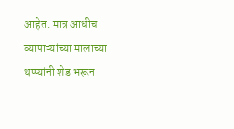आहेत. मात्र आधीच व्यापाऱ्यांच्या मालाच्या थप्प्यांनी शेड भरून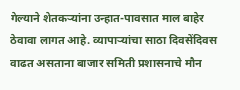गेल्याने शेतकऱ्यांना उन्हात-पावसात माल बाहेर ठेवावा लागत आहे. व्यापाऱ्यांचा साठा दिवसेंदिवस वाढत असताना बाजार समिती प्रशासनाचे मौन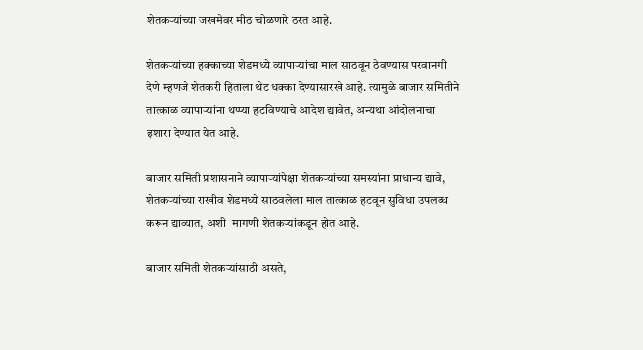शेतकऱ्यांच्या जखमेवर मीठ चोळणारे ठरत आहे.

शेतकऱ्यांच्या हक्काच्या शेडमध्ये व्यापाऱ्यांचा माल साठवून ठेवण्यास परवानगी देणे म्हणजे शेतकरी हिताला थेट धक्का देण्यासारखे आहे. त्यामुळे बाजार समितीने तात्काळ व्यापाऱ्यांना थप्प्या हटविण्याचे आदेश द्यावेत, अन्यथा आंदोलनाचा इशारा देण्यात येत आहे.

बाजार समिती प्रशासनाने व्यापाऱ्यांपेक्षा शेतकऱ्यांच्या समस्यांना प्राधान्य द्यावे, शेतकऱ्यांच्या राखीव शेडमध्ये साठवलेला माल तात्काळ हटवून सुविधा उपलब्ध करून द्याव्यात, अशी  मागणी शेतकऱ्यांकडून होत आहे.

बाजार समिती शेतकऱ्यांसाठी असते,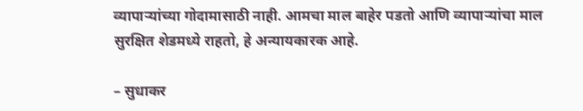व्यापाऱ्यांच्या गोदामासाठी नाही. आमचा माल बाहेर पडतो आणि व्यापाऱ्यांचा माल सुरक्षित शेडमध्ये राहतो, हे अन्यायकारक आहे.

– सुधाकर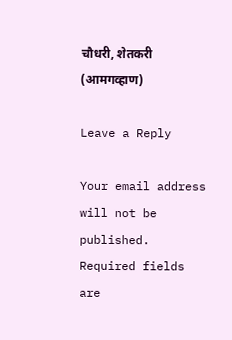चौधरी, शेतकरी (आमगव्हाण)

Leave a Reply

Your email address will not be published. Required fields are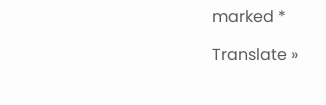marked *

Translate »